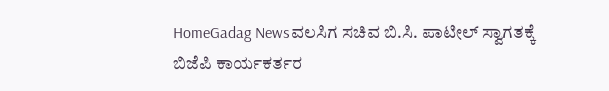HomeGadag Newsವಲಸಿಗ ಸಚಿವ ಬಿ.ಸಿ. ಪಾಟೀಲ್ ಸ್ವಾಗತಕ್ಕೆ ಬಿಜೆಪಿ ಕಾರ್ಯಕರ್ತರ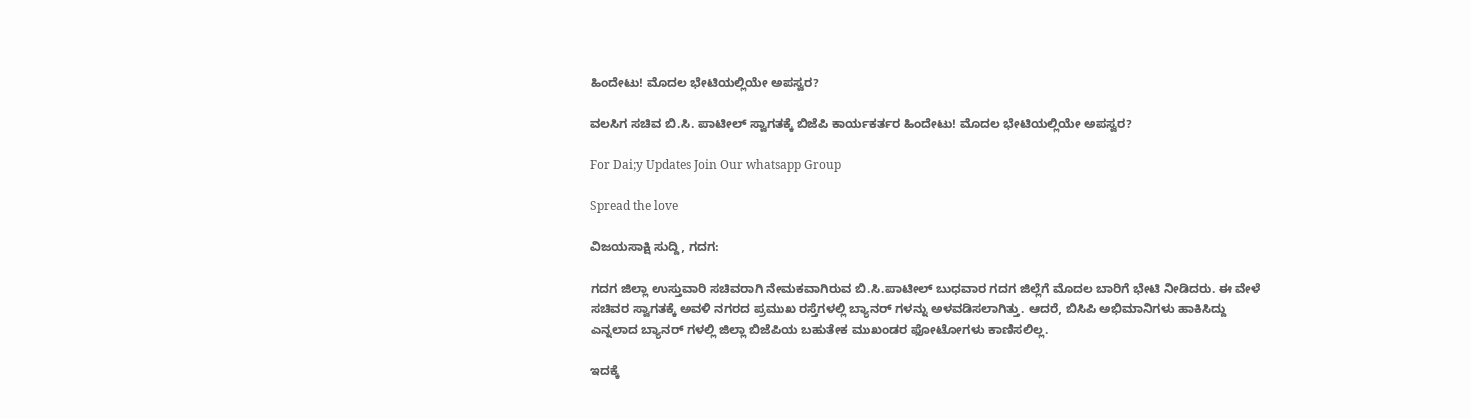ಹಿಂದೇಟು! ಮೊದಲ ಭೇಟಿಯಲ್ಲಿಯೇ ಅಪಸ್ವರ?

ವಲಸಿಗ ಸಚಿವ ಬಿ.ಸಿ. ಪಾಟೀಲ್ ಸ್ವಾಗತಕ್ಕೆ ಬಿಜೆಪಿ ಕಾರ್ಯಕರ್ತರ ಹಿಂದೇಟು! ಮೊದಲ ಭೇಟಿಯಲ್ಲಿಯೇ ಅಪಸ್ವರ?

For Dai;y Updates Join Our whatsapp Group

Spread the love

ವಿಜಯಸಾಕ್ಷಿ ಸುದ್ದಿ, ಗದಗ:

ಗದಗ ಜಿಲ್ಲಾ ಉಸ್ತುವಾರಿ ಸಚಿವರಾಗಿ ನೇಮಕವಾಗಿರುವ ಬಿ.ಸಿ.ಪಾಟೀಲ್ ಬುಧವಾರ ಗದಗ ಜಿಲ್ಲೆಗೆ ಮೊದಲ‌ ಬಾರಿಗೆ ಭೇಟಿ ನೀಡಿದರು. ಈ ವೇಳೆ ಸಚಿವರ ಸ್ವಾಗತಕ್ಕೆ ಅವಳಿ ನಗರದ ಪ್ರಮುಖ ರಸ್ತೆಗಳಲ್ಲಿ ಬ್ಯಾನರ್ ಗಳನ್ನು ಅಳವಡಿಸಲಾಗಿತ್ತು‌. ಆದರೆ, ಬಿಸಿಪಿ ಅಭಿಮಾನಿಗಳು ಹಾಕಿಸಿದ್ದು ಎನ್ನಲಾದ ಬ್ಯಾನರ್ ಗಳಲ್ಲಿ ಜಿಲ್ಲಾ ಬಿಜೆಪಿಯ ಬಹುತೇಕ ಮುಖಂಡರ ಫೋಟೋಗಳು ಕಾಣಿಸಲಿಲ್ಲ.

ಇದಕ್ಕೆ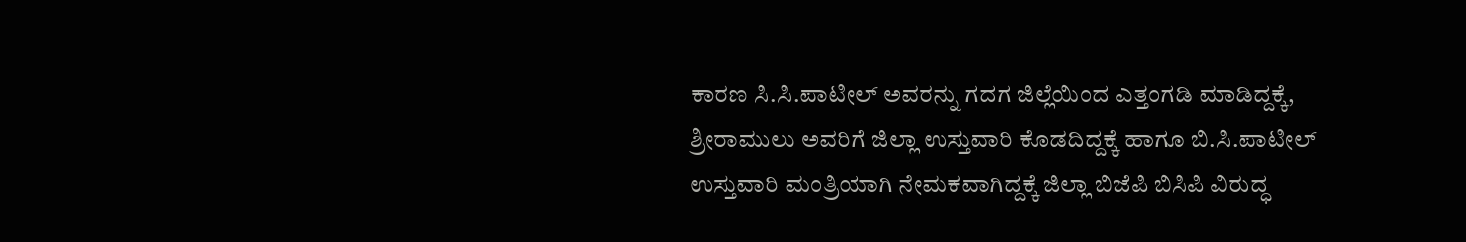ಕಾರಣ ಸಿ.ಸಿ.ಪಾಟೀಲ್ ಅವರನ್ನು ಗದಗ ಜಿಲ್ಲೆಯಿಂದ ಎತ್ತಂಗಡಿ ಮಾಡಿದ್ದಕ್ಕೆ, ಶ್ರೀರಾಮುಲು ಅವರಿಗೆ ಜಿಲ್ಲಾ ಉಸ್ತುವಾರಿ ಕೊಡದಿದ್ದಕ್ಕೆ ಹಾಗೂ ಬಿ.ಸಿ.ಪಾಟೀಲ್ ಉಸ್ತುವಾರಿ ಮಂತ್ರಿಯಾಗಿ ನೇಮಕವಾಗಿದ್ದಕ್ಕೆ ಜಿಲ್ಲಾ ಬಿಜೆಪಿ ಬಿಸಿಪಿ ವಿರುದ್ಧ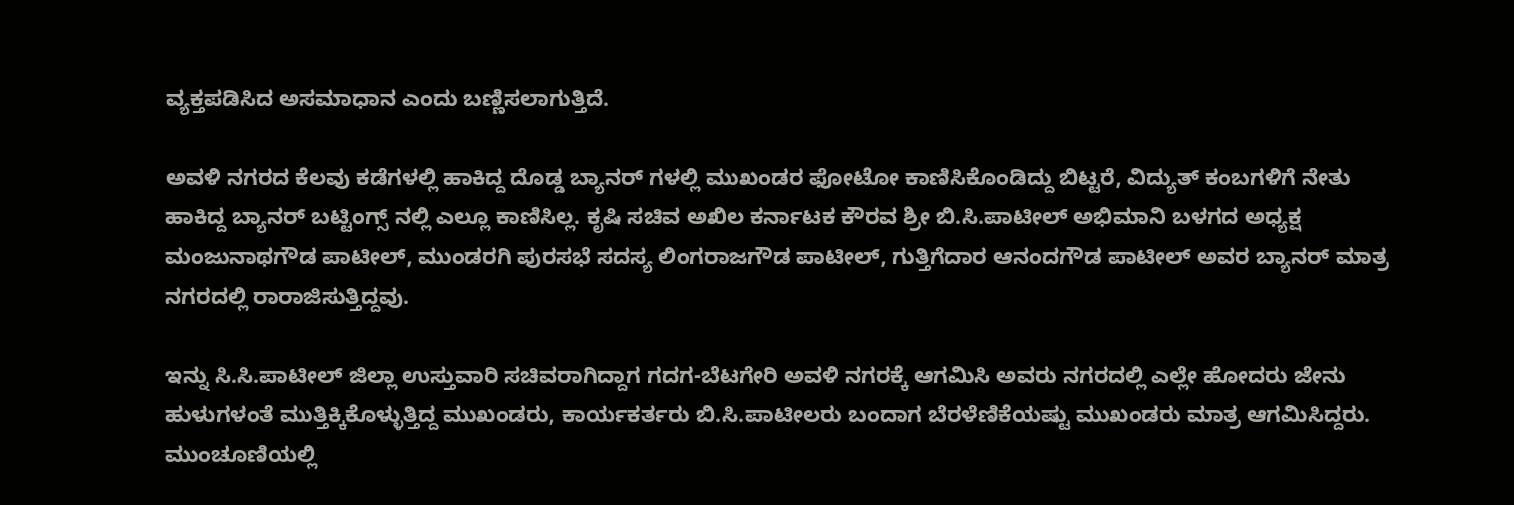ವ್ಯಕ್ತಪಡಿಸಿದ ಅಸಮಾಧಾನ ಎಂದು ಬಣ್ಣಿಸಲಾಗುತ್ತಿದೆ.

ಅವಳಿ‌ ನಗರದ ಕೆಲವು ಕಡೆಗಳಲ್ಲಿ ‌ಹಾಕಿದ್ದ ದೊಡ್ಡ ಬ್ಯಾನರ್ ಗಳಲ್ಲಿ ಮುಖಂಡರ ಫೋಟೋ ಕಾಣಿಸಿಕೊಂಡಿದ್ದು ಬಿಟ್ಟರೆ, ವಿದ್ಯುತ್ ಕಂಬಗಳಿಗೆ ನೇತು ಹಾಕಿದ್ದ ಬ್ಯಾನರ್ ಬಟ್ಟಿಂಗ್ಸ್ ನಲ್ಲಿ ಎಲ್ಲೂ ಕಾಣಿಸಿಲ್ಲ. ಕೃಷಿ ಸಚಿವ ಅಖಿಲ‌ ಕರ್ನಾಟಕ ಕೌರವ ಶ್ರೀ ಬಿ.ಸಿ.ಪಾಟೀಲ್ ಅಭಿಮಾನಿ ಬಳಗದ ಅಧ್ಯಕ್ಷ ಮಂಜುನಾಥಗೌಡ ಪಾಟೀಲ್, ಮುಂಡರಗಿ ಪುರಸಭೆ ಸದಸ್ಯ ಲಿಂಗರಾಜಗೌಡ ಪಾಟೀಲ್, ಗುತ್ತಿಗೆದಾರ ಆನಂದಗೌಡ ಪಾಟೀಲ್ ಅವರ ಬ್ಯಾನರ್ ಮಾತ್ರ ನಗರದಲ್ಲಿ ರಾರಾಜಿಸುತ್ತಿದ್ದವು.

ಇನ್ನು ಸಿ.ಸಿ.ಪಾಟೀಲ್ ಜಿಲ್ಲಾ ಉಸ್ತುವಾರಿ ಸಚಿವರಾಗಿದ್ದಾಗ ಗದಗ-ಬೆಟಗೇರಿ ಅವಳಿ ನಗರಕ್ಕೆ ಆಗಮಿಸಿ ಅವರು ನಗರದಲ್ಲಿ ಎಲ್ಲೇ ಹೋದರು ಜೇನು ಹುಳುಗಳಂತೆ ಮುತ್ತಿಕ್ಕಿಕೊಳ್ಳುತ್ತಿದ್ದ ಮುಖಂಡರು, ಕಾರ್ಯಕರ್ತರು ಬಿ.ಸಿ.ಪಾಟೀಲರು ಬಂದಾಗ ಬೆರಳೆಣಿಕೆಯಷ್ಟು ಮುಖಂಡರು ಮಾತ್ರ ಆಗಮಿಸಿದ್ದರು. ಮುಂಚೂಣಿಯಲ್ಲಿ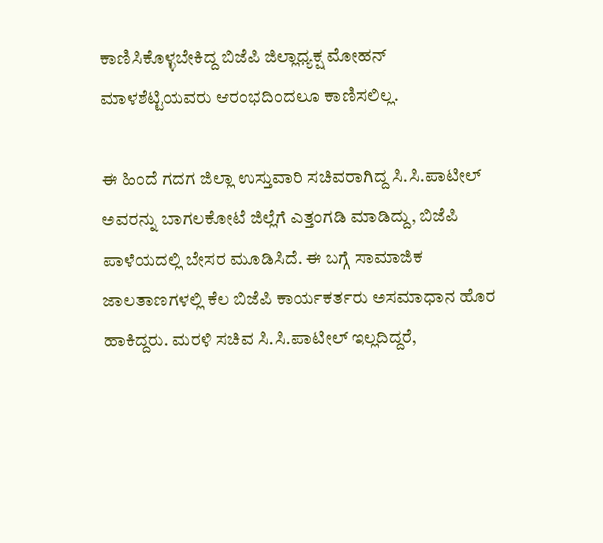ಕಾಣಿಸಿಕೊಳ್ಳಬೇಕಿದ್ದ ಬಿಜೆಪಿ ಜಿಲ್ಲಾಧ್ಯಕ್ಷ ಮೋಹನ್ ಮಾಳಶೆಟ್ಟಿಯವರು ಆರಂಭದಿಂದಲೂ ಕಾಣಿಸಲಿಲ್ಲ.

ಈ ಹಿಂದೆ ಗದಗ ಜಿಲ್ಲಾ ಉಸ್ತುವಾರಿ ಸಚಿವರಾಗಿದ್ದ ಸಿ.ಸಿ‌.ಪಾಟೀಲ್ ಅವರನ್ನು ಬಾಗಲಕೋಟೆ ಜಿಲ್ಲೆಗೆ ಎತ್ತಂಗಡಿ ಮಾಡಿದ್ದು, ಬಿಜೆಪಿ ಪಾಳೆಯದಲ್ಲಿ ಬೇಸರ ಮೂಡಿಸಿದೆ. ಈ ಬಗ್ಗೆ ಸಾಮಾಜಿಕ ಜಾಲತಾಣಗಳಲ್ಲಿ ಕೆಲ ಬಿಜೆಪಿ ಕಾರ್ಯಕರ್ತರು ಅಸಮಾಧಾನ ಹೊರ ಹಾಕಿದ್ದರು. ಮರಳಿ ಸಚಿವ ಸಿ.ಸಿ.ಪಾಟೀಲ್ ಇಲ್ಲದಿದ್ದರೆ,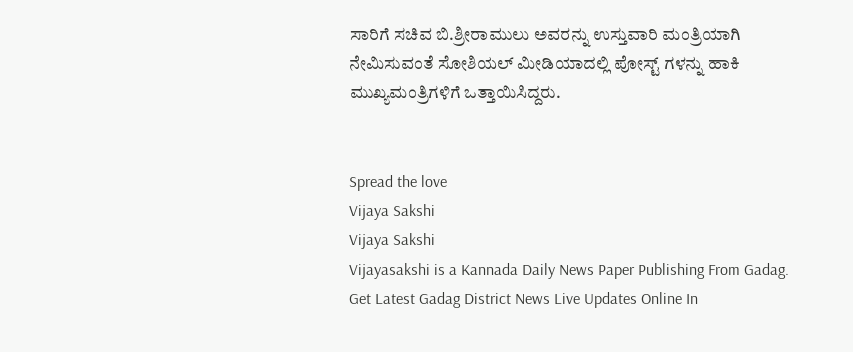ಸಾರಿಗೆ ಸಚಿವ ಬಿ.ಶ್ರೀರಾಮುಲು ಅವರನ್ನು ಉಸ್ತುವಾರಿ ಮಂತ್ರಿಯಾಗಿ ನೇಮಿಸುವಂತೆ ಸೋಶಿಯಲ್ ಮೀಡಿಯಾದಲ್ಲಿ ಪೋಸ್ಟ್ ಗಳನ್ನು ಹಾಕಿ ಮುಖ್ಯಮಂತ್ರಿಗಳಿಗೆ ಒತ್ತಾಯಿಸಿದ್ದರು.


Spread the love
Vijaya Sakshi
Vijaya Sakshi
Vijayasakshi is a Kannada Daily News Paper Publishing From Gadag. Get Latest Gadag District News Live Updates Online In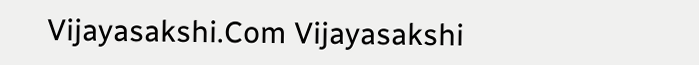Vijayasakshi.Com Vijayasakshi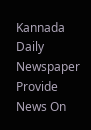Kannada Daily Newspaper Provide News On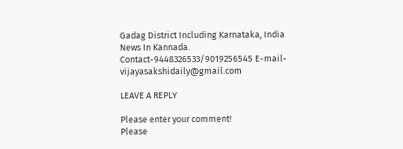Gadag District Including Karnataka, India News In Kannada. Contact-9448326533/9019256545 E-mail-vijayasakshidaily@gmail.com

LEAVE A REPLY

Please enter your comment!
Please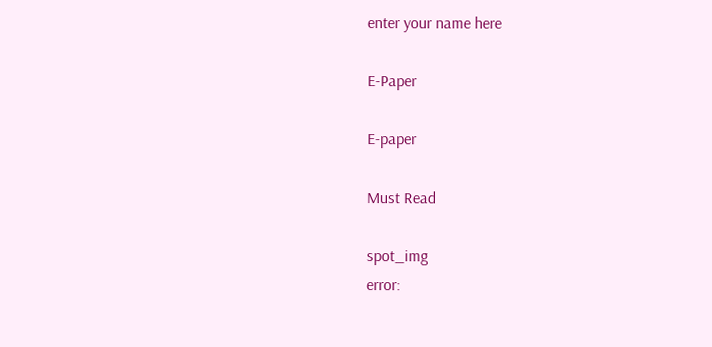enter your name here

E-Paper

E-paper

Must Read

spot_img
error: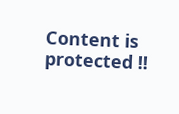Content is protected !!